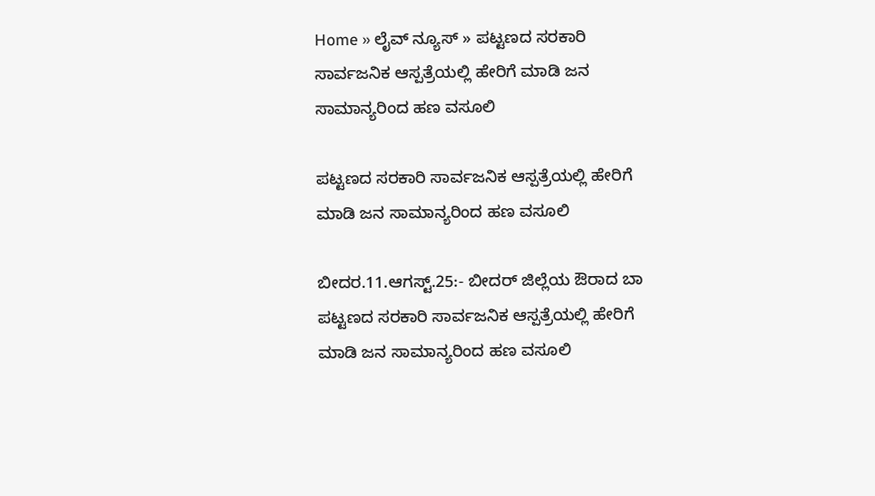Home » ಲೈವ್ ನ್ಯೂಸ್ » ಪಟ್ಟಣದ ಸರಕಾರಿ ಸಾರ್ವಜನಿಕ ಆಸ್ಪತ್ರೆಯಲ್ಲಿ ಹೇರಿಗೆ ಮಾಡಿ ಜನ ಸಾಮಾನ್ಯರಿಂದ ಹಣ ವಸೂಲಿ

ಪಟ್ಟಣದ ಸರಕಾರಿ ಸಾರ್ವಜನಿಕ ಆಸ್ಪತ್ರೆಯಲ್ಲಿ ಹೇರಿಗೆ ಮಾಡಿ ಜನ ಸಾಮಾನ್ಯರಿಂದ ಹಣ ವಸೂಲಿ

ಬೀದರ.11.ಆಗಸ್ಟ್.25:- ಬೀದರ್ ಜಿಲ್ಲೆಯ ಔರಾದ ಬಾ ಪಟ್ಟಣದ ಸರಕಾರಿ ಸಾರ್ವಜನಿಕ ಆಸ್ಪತ್ರೆಯಲ್ಲಿ ಹೇರಿಗೆ ಮಾಡಿ ಜನ ಸಾಮಾನ್ಯರಿಂದ ಹಣ ವಸೂಲಿ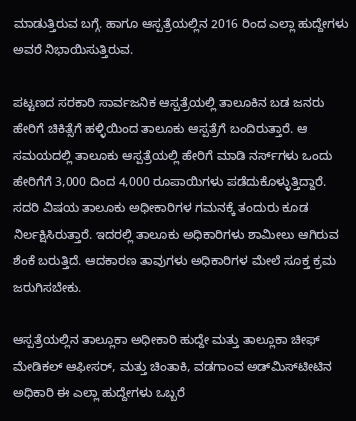ಮಾಡುತ್ತಿರುವ ಬಗ್ಗೆ. ಹಾಗೂ ಆಸ್ಪತ್ರೆಯಲ್ಲಿನ 2016 ರಿಂದ ಎಲ್ಲಾ ಹುದ್ದೇಗಳು ಅವರೆ ನಿಭಾಯಿಸುತ್ತಿರುವ.

ಪಟ್ಟಣದ ಸರಕಾರಿ ಸಾರ್ವಜನಿಕ ಆಸ್ಪತ್ರೆಯಲ್ಲಿ ತಾಲೂಕಿನ ಬಡ ಜನರು ಹೇರಿಗೆ ಚಿಕಿತ್ಸೆಗೆ ಹಳ್ಳಿಯಿಂದ ತಾಲೂಕು ಆಸ್ಪತ್ರೆಗೆ ಬಂದಿರುತ್ತಾರೆ. ಆ ಸಮಯದಲ್ಲಿ ತಾಲೂಕು ಆಸ್ಪತ್ರೆಯಲ್ಲಿ ಹೇರಿಗೆ ಮಾಡಿ ನರ್ಸ್‌ಗಳು ಒಂದು ಹೇರಿಗೆಗೆ 3,000 ದಿಂದ 4,000 ರೂಪಾಯಿಗಳು ಪಡೆದುಕೊಳ್ಳುತ್ತಿದ್ದಾರೆ. ಸದರಿ ವಿಷಯ ತಾಲೂಕು ಅಧೀಕಾರಿಗಳ ಗಮನಕ್ಕೆ ತಂದುರು ಕೂಡ ನಿರ್ಲಕ್ಷಿಸಿರುತ್ತಾರೆ. ಇದರಲ್ಲಿ ತಾಲೂಕು ಅಧಿಕಾರಿಗಳು ಶಾಮೀಲು ಆಗಿರುವ ಶೆಂಕೆ ಬರುತ್ತಿದೆ. ಆದಕಾರಣ ತಾವುಗಳು ಅಧಿಕಾರಿಗಳ ಮೇಲೆ ಸೂಕ್ತ ಕ್ರಮ ಜರುಗಿಸಬೇಕು.

ಆಸ್ಪತ್ರೆಯಲ್ಲಿನ ತಾಲ್ಲೂಕಾ ಅಧೀಕಾರಿ ಹುದ್ದೇ ಮತ್ತು ತಾಲ್ಲೂಕಾ ಚೀಫ್ ಮೇಡಿಕಲ್ ಆಫೀಸರ್, ಮತ್ತು ಚಿಂತಾಕಿ, ವಡಗಾಂವ ಅಡ್‌ಮಿಸ್‌ಟೀಟಿನ ಅಧಿಕಾರಿ ಈ ಎಲ್ಲಾ ಹುದ್ದೇಗಳು ಒಬ್ಬರೆ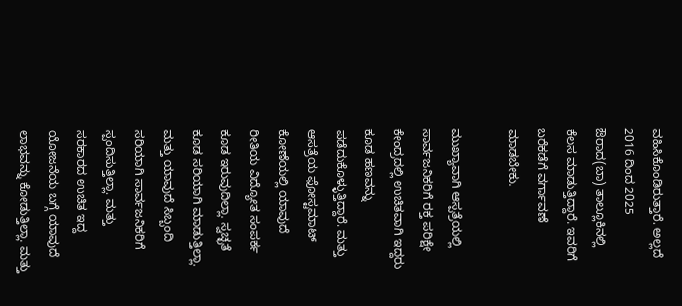ವಹಿಸಿಕೊಂಡಿರುತ್ತಾರೆ. ಅಲ್ಲದೆ 2016 ದಿಂದ 2025 ಔರಾದ(ಬಾ) ತಾಲ್ಲೂಕಿನಲ್ಲಿ ಕೆಲಸ ಮಾಡುತ್ತಿದ್ದಾರೆ. ಇವರಿಗೆ ಬರೆಕಡೆಗೆ ವರ್ಗಾವಣೆ ಮಾಡಬೇಕು.

ಮುಖ್ಯಾವಾಗಿ ಆಸ್ಪತ್ರೆಯಲ್ಲಿ ಸಾರ್ವಜನಿಕರಿಗೆ ರಕ್ತ ಪರಿಕ್ಷೇ ಕೇಂದ್ರದಲ್ಲಿ ಉಚಿತವಾಗಿ ಇದ್ದರು ಕೂಡ ಹಣವನ್ನು ಪಡೆದುಕೊಳ್ಳುತ್ತಿದ್ದಾರೆ. ಮತ್ತು ಆಸತ್ರೆಯ ಫೋಸ್ಟಮಾಟ್ ಕೋಣೆಯಲ್ಲಿ ಯಾವುದೆ ರೀತಿಯ ವಿದ್ಯೋತ ಸಂಪರ್ಕ ಕೂಡ ಇರುವುದಿಲ್ಲಾ. ಸ್ವಚ್ಛತೆ ಕೂಡ ಸರಿಯಾಗಿ ಮಾಡುತ್ತಿಲ್ಲಾ. ಮತ್ತು ಯಾವುದೆ ಸಿಬ್ಬಂದಿ ಸರಿಯಾಗಿ ಸಾರ್ವಜನಿಕರಿಗೆ ಸ್ಪಂದಿಸುತ್ತಿಲ್ಲಾ. ಮತ್ತು ಸರಕಾರದ ಉಚಿತ ಇದ್ದ ಯೋಜನೆಯ ಬಗ್ಗೆ ಯಾವುದೆ ಲಾಭವನ್ನು ಕೋಡುತ್ತಿಲ್ಲಾ. ಮತ್ತು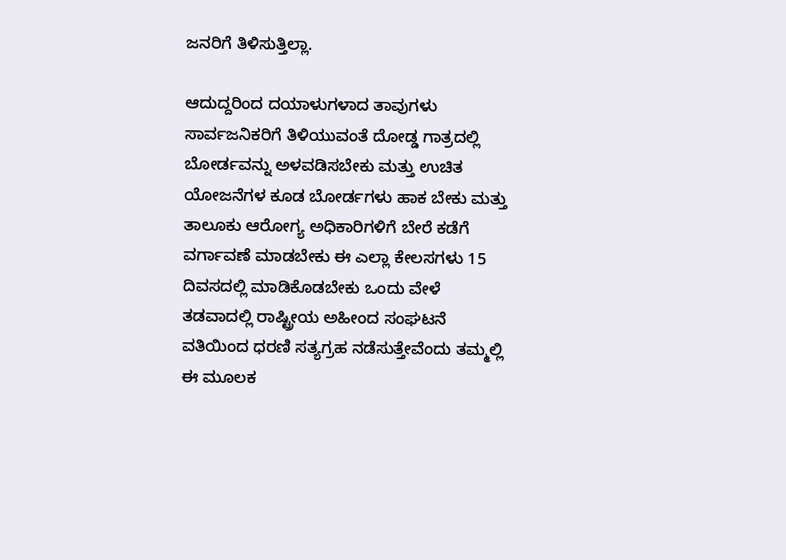ಜನರಿಗೆ ತಿಳಿಸುತ್ತಿಲ್ಲಾ.

ಆದುದ್ದರಿಂದ ದಯಾಳುಗಳಾದ ತಾವುಗಳು ಸಾರ್ವಜನಿಕರಿಗೆ ತಿಳಿಯುವಂತೆ ದೋಡ್ಡ ಗಾತ್ರದಲ್ಲಿ ಬೋರ್ಡವನ್ನು ಅಳವಡಿಸಬೇಕು ಮತ್ತು ಉಚಿತ ಯೋಜನೆಗಳ ಕೂಡ ಬೋರ್ಡಗಳು ಹಾಕ ಬೇಕು ಮತ್ತು ತಾಲೂಕು ಆರೋಗ್ಯ ಅಧಿಕಾರಿಗಳಿಗೆ ಬೇರೆ ಕಡೆಗೆ ವರ್ಗಾವಣೆ ಮಾಡಬೇಕು ಈ ಎಲ್ಲಾ ಕೇಲಸಗಳು 15 ದಿವಸದಲ್ಲಿ ಮಾಡಿಕೊಡಬೇಕು ಒಂದು ವೇಳೆ ತಡವಾದಲ್ಲಿ ರಾಷ್ಟ್ರೀಯ ಅಹೀಂದ ಸಂಘಟನೆ ವತಿಯಿಂದ ಧರಣಿ ಸತ್ಯಗ್ರಹ ನಡೆಸುತ್ತೇವೆಂದು ತಮ್ಮಲ್ಲಿ ಈ ಮೂಲಕ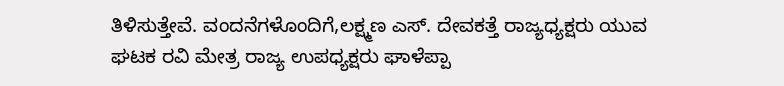ತಿಳಿಸುತ್ತೇವೆ. ವಂದನೆಗಳೊಂದಿಗೆ,ಲಕ್ಷ್ಮಣ ಎಸ್. ದೇವಕತ್ತೆ ರಾಜ್ಯಧ್ಯಕ್ಷರು ಯುವ ಘಟಕ ರವಿ ಮೇತ್ರ ರಾಜ್ಯ ಉಪಧ್ಯಕ್ಷರು ಘಾಳೆಪ್ಪಾ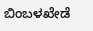ಬಿಂಬಳಖೇಡೆ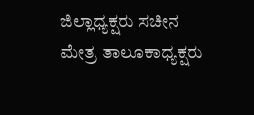ಜಿಲ್ಲಾಧ್ಯಕ್ಷರು ಸಚೀನ ಮೇತ್ರ ತಾಲೂಕಾಧ್ಯಕ್ಷರು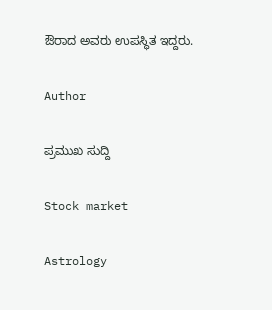ಔರಾದ ಅವರು ಉಪಸ್ಥಿತ ಇದ್ದರು.

Author

ಪ್ರಮುಖ ಸುದ್ದಿ

Stock market

Astrology